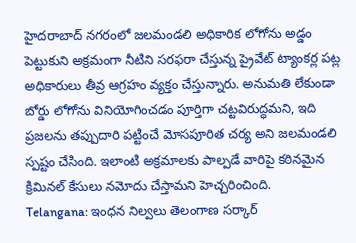హైదరాబాద్ నగరంలో జలమండలి అధికారిక లోగోను అడ్డం పెట్టుకుని అక్రమంగా నీటిని సరఫరా చేస్తున్న ప్రైవేట్ ట్యాంకర్ల పట్ల అధికారులు తీవ్ర ఆగ్రహం వ్యక్తం చేస్తున్నారు. అనుమతి లేకుండా బోర్డు లోగోను వినియోగించడం పూర్తిగా చట్టవిరుద్ధమని, ఇది ప్రజలను తప్పుదారి పట్టించే మోసపూరిత చర్య అని జలమండలి స్పష్టం చేసింది. ఇలాంటి అక్రమాలకు పాల్పడే వారిపై కఠినమైన క్రిమినల్ కేసులు నమోదు చేస్తామని హెచ్చరించింది.
Telangana: ఇంధన నిల్వలు తెలంగాణ సర్కార్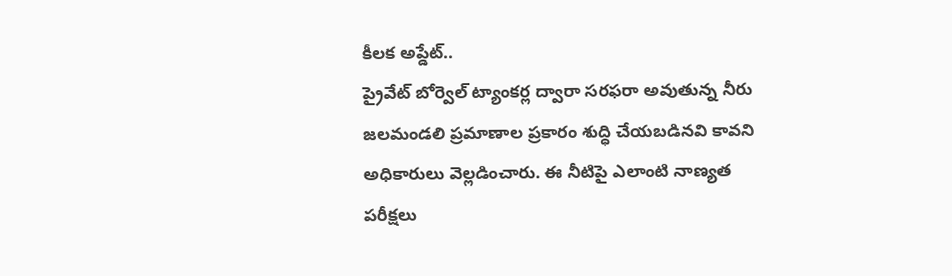కీలక అప్డేట్..
ప్రైవేట్ బోర్వెల్ ట్యాంకర్ల ద్వారా సరఫరా అవుతున్న నీరు జలమండలి ప్రమాణాల ప్రకారం శుద్ధి చేయబడినవి కావని అధికారులు వెల్లడించారు. ఈ నీటిపై ఎలాంటి నాణ్యత పరీక్షలు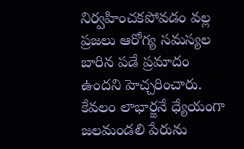నిర్వహించకపోవడం వల్ల ప్రజలు ఆరోగ్య సమస్యల బారిన పడే ప్రమాదం ఉందని హెచ్చరించారు. కేవలం లాభార్జనే ధ్యేయంగా జలమండలి పేరును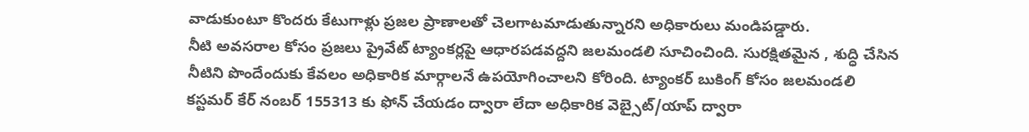వాడుకుంటూ కొందరు కేటుగాళ్లు ప్రజల ప్రాణాలతో చెలగాటమాడుతున్నారని అధికారులు మండిపడ్డారు.
నీటి అవసరాల కోసం ప్రజలు ప్రైవేట్ ట్యాంకర్లపై ఆధారపడవద్దని జలమండలి సూచించింది. సురక్షితమైన , శుద్ధి చేసిన నీటిని పొందేందుకు కేవలం అధికారిక మార్గాలనే ఉపయోగించాలని కోరింది. ట్యాంకర్ బుకింగ్ కోసం జలమండలి కస్టమర్ కేర్ నంబర్ 155313 కు ఫోన్ చేయడం ద్వారా లేదా అధికారిక వెబ్సైట్/యాప్ ద్వారా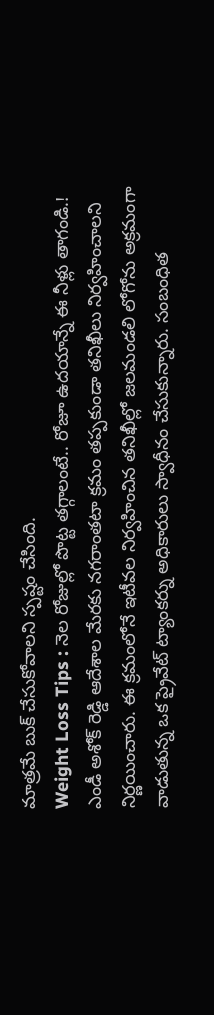మాత్రమే బుక్ చేసుకోవాలని స్పష్టం చేసింది.
Weight Loss Tips : నెల రోజుల్లో పొట్ట తగ్గాలంటే.. రోజూ ఉదయాన్నే ఈ నీళ్లు తాగండి.!
ఎండీ అశోక్ రెడ్డి ఆదేశాల మేరకు నగరాంతటా క్రమం తప్పకుండా తనిఖీలు నిర్వహించాలని నిర్ణయించారు. ఈ క్రమంలోనే ఇటీవల నిర్వహించిన తనిఖీల్లో జలమండలి లోగోను అక్రమంగా వాడుతున్న ఒక ప్రైవేట్ ట్యాంకర్ను అధికారులు స్వాధీనం చేసుకున్నారు. సంబంధిత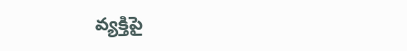వ్యక్తిపై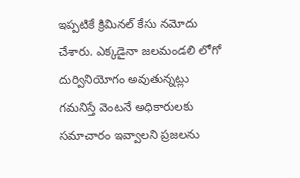ఇప్పటికే క్రిమినల్ కేసు నమోదు చేశారు. ఎక్కడైనా జలమండలి లోగో దుర్వినియోగం అవుతున్నట్లు గమనిస్తే వెంటనే అధికారులకు సమాచారం ఇవ్వాలని ప్రజలను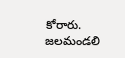కోరారు. జలమండలి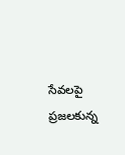సేవలపై ప్రజలకున్న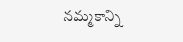నమ్మకాన్ని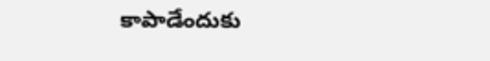కాపాడేందుకు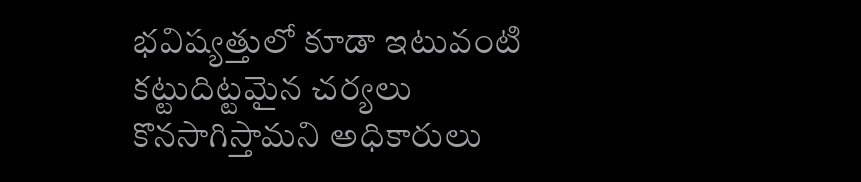భవిష్యత్తులో కూడా ఇటువంటి కట్టుదిట్టమైన చర్యలు కొనసాగిస్తామని అధికారులు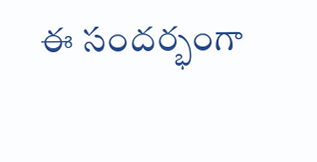ఈ సందర్భంగా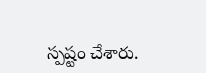స్పష్టం చేశారు.